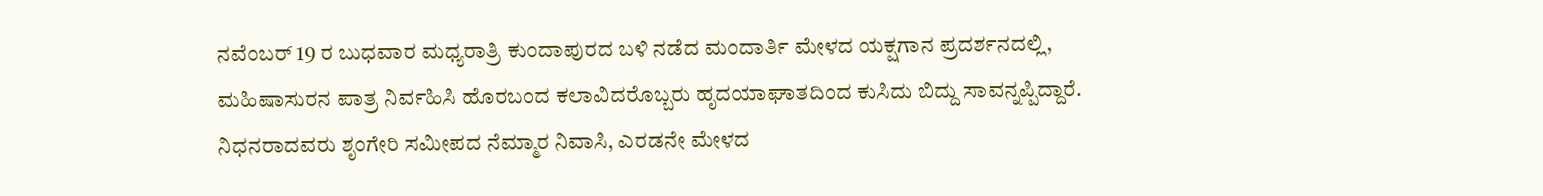ನವೆಂಬರ್ 19 ರ ಬುಧವಾರ ಮಧ್ಯರಾತ್ರಿ ಕುಂದಾಪುರದ ಬಳಿ ನಡೆದ ಮಂದಾರ್ತಿ ಮೇಳದ ಯಕ್ಷಗಾನ ಪ್ರದರ್ಶನದಲ್ಲಿ, ಮಹಿಷಾಸುರನ ಪಾತ್ರ ನಿರ್ವಹಿಸಿ ಹೊರಬಂದ ಕಲಾವಿದರೊಬ್ಬರು ಹೃದಯಾಘಾತದಿಂದ ಕುಸಿದು ಬಿದ್ದು ಸಾವನ್ನಪ್ಪಿದ್ದಾರೆ.
ನಿಧನರಾದವರು ಶೃಂಗೇರಿ ಸಮೀಪದ ನೆಮ್ಮಾರ ನಿವಾಸಿ, ಎರಡನೇ ಮೇಳದ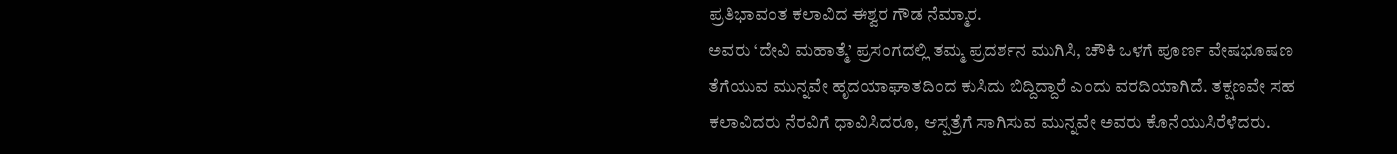ಪ್ರತಿಭಾವಂತ ಕಲಾವಿದ ಈಶ್ವರ ಗೌಡ ನೆಮ್ಮಾರ.
ಅವರು ‘ದೇವಿ ಮಹಾತ್ಮೆ’ ಪ್ರಸಂಗದಲ್ಲಿ ತಮ್ಮ ಪ್ರದರ್ಶನ ಮುಗಿಸಿ, ಚೌಕಿ ಒಳಗೆ ಪೂರ್ಣ ವೇಷಭೂಷಣ ತೆಗೆಯುವ ಮುನ್ನವೇ ಹೃದಯಾಘಾತದಿಂದ ಕುಸಿದು ಬಿದ್ದಿದ್ದಾರೆ ಎಂದು ವರದಿಯಾಗಿದೆ. ತಕ್ಷಣವೇ ಸಹ ಕಲಾವಿದರು ನೆರವಿಗೆ ಧಾವಿಸಿದರೂ, ಆಸ್ಪತ್ರೆಗೆ ಸಾಗಿಸುವ ಮುನ್ನವೇ ಅವರು ಕೊನೆಯುಸಿರೆಳೆದರು.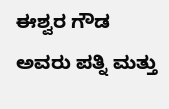ಈಶ್ವರ ಗೌಡ ಅವರು ಪತ್ನಿ ಮತ್ತು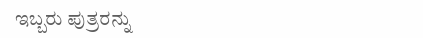ಇಬ್ಬರು ಪುತ್ರರನ್ನು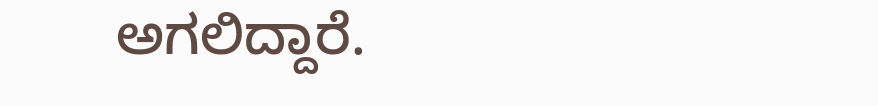ಅಗಲಿದ್ದಾರೆ.